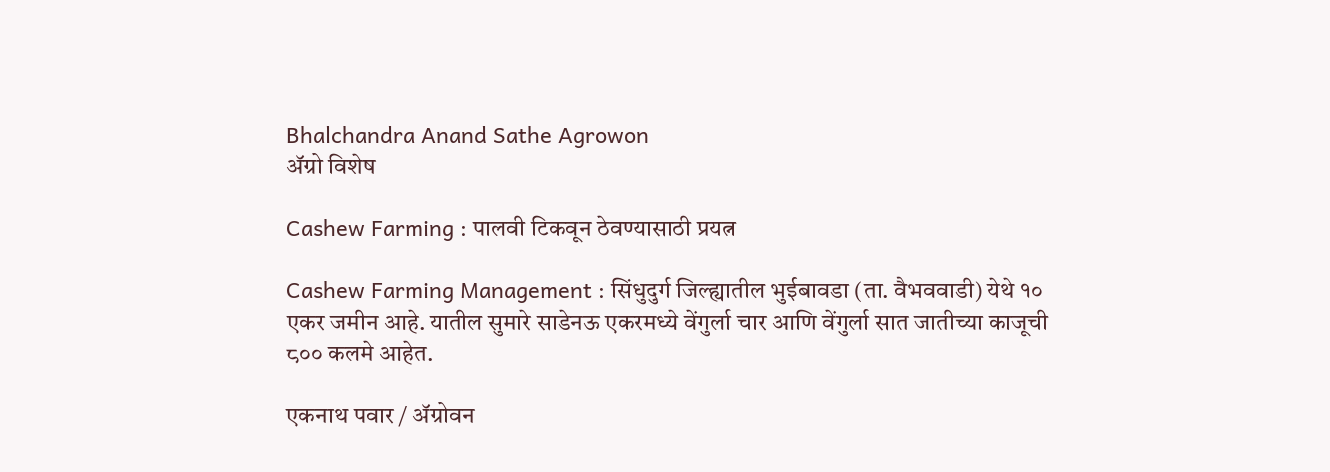Bhalchandra Anand Sathe Agrowon
ॲग्रो विशेष

Cashew Farming : पालवी टिकवून ठेवण्यासाठी प्रयत्न

Cashew Farming Management : सिंधुदुर्ग जिल्ह्यातील भुईबावडा (ता. वैभववाडी) येथे १० एकर जमीन आहे. यातील सुमारे साडेनऊ एकरमध्ये वेंगुर्ला चार आणि वेंगुर्ला सात जातीच्या काजूची ८०० कलमे आहेत.

एकनाथ पवार / ॲग्रोवन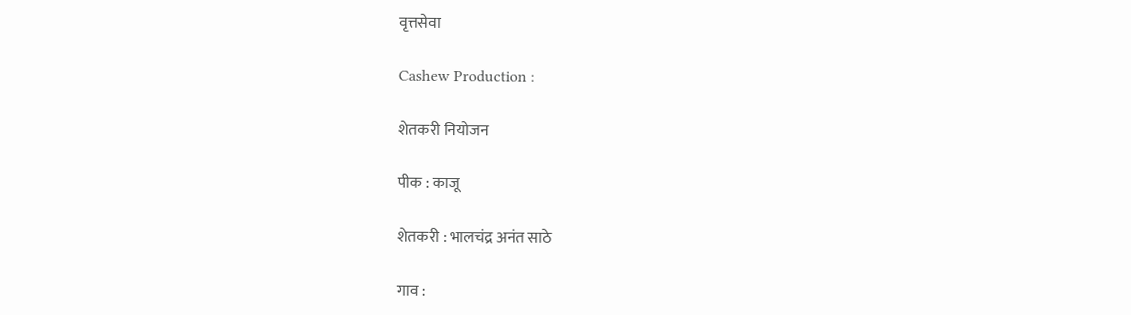वृत्तसेवा

Cashew Production :

शेतकरी नियोजन

पीक : काजू

शेतकरी : भालचंद्र अनंत साठे

गाव :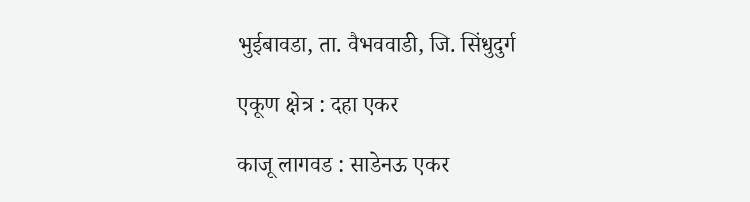भुईबावडा, ता. वैभववाडी, जि. सिंधुदुर्ग

एकूण क्षेत्र : दहा एकर

काजू लागवड : साडेनऊ एकर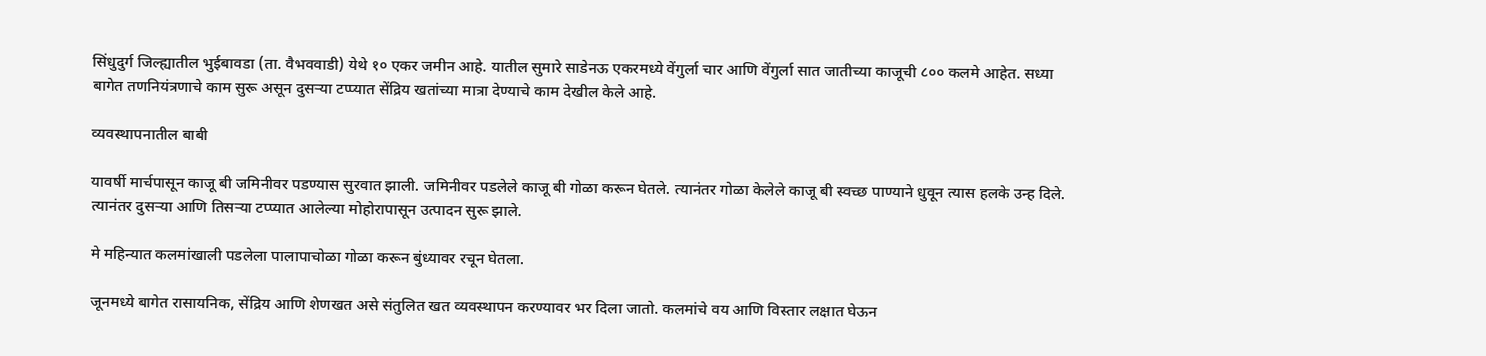सिंधुदुर्ग जिल्ह्यातील भुईबावडा (ता. वैभववाडी) येथे १० एकर जमीन आहे. यातील सुमारे साडेनऊ एकरमध्ये वेंगुर्ला चार आणि वेंगुर्ला सात जातीच्या काजूची ८०० कलमे आहेत. सध्या बागेत तणनियंत्रणाचे काम सुरू असून दुसऱ्या टप्प्यात सेंद्रिय खतांच्या मात्रा देण्याचे काम देखील केले आहे.

व्यवस्थापनातील बाबी

यावर्षी मार्चपासून काजू बी जमिनीवर पडण्यास सुरवात झाली. जमिनीवर पडलेले काजू बी गोळा करून घेतले. त्यानंतर गोळा केलेले काजू बी स्वच्छ पाण्याने धुवून त्यास हलके उन्ह दिले. त्यानंतर दुसऱ्या आणि तिसऱ्या टप्प्यात आलेल्या मोहोरापासून उत्पादन सुरू झाले.

मे महिन्यात कलमांखाली पडलेला पालापाचोळा गोळा करून बुंध्यावर रचून घेतला.

जूनमध्ये बागेत रासायनिक, सेंद्रिय आणि शेणखत असे संतुलित खत व्यवस्थापन करण्यावर भर दिला जातो. कलमांचे वय आणि विस्तार लक्षात घेऊन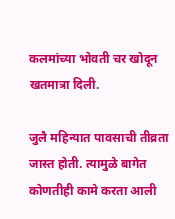कलमांच्या भोवती चर खोदून खतमात्रा दिली.

जुलै महिन्यात पावसाची तीव्रता जास्त होती. त्यामुळे बागेत कोणतीही कामे करता आली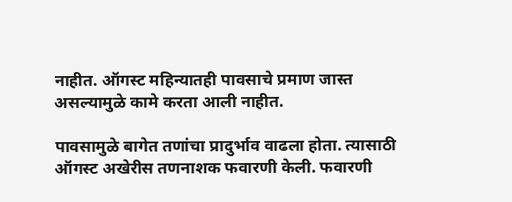नाहीत. ऑगस्ट महिन्यातही पावसाचे प्रमाण जास्त असल्यामुळे कामे करता आली नाहीत.

पावसामुळे बागेत तणांचा प्रादुर्भाव वाढला होता. त्यासाठी ऑगस्ट अखेरीस तणनाशक फवारणी केली. फवारणी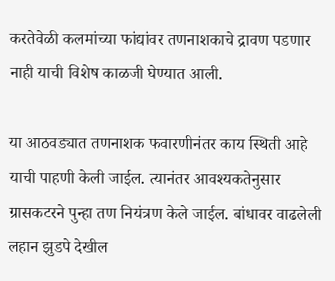करतेवेळी कलमांच्या फांद्यांवर तणनाशकाचे द्रावण पडणार नाही याची विशेष काळजी घेण्यात आली.

या आठवड्यात तणनाशक फवारणीनंतर काय स्थिती आहे याची पाहणी केली जाईल. त्यानंतर आवश्यकतेनुसार ग्रासकटरने पुन्हा तण नियंत्रण केले जाईल. बांधावर वाढलेली लहान झुडपे देखील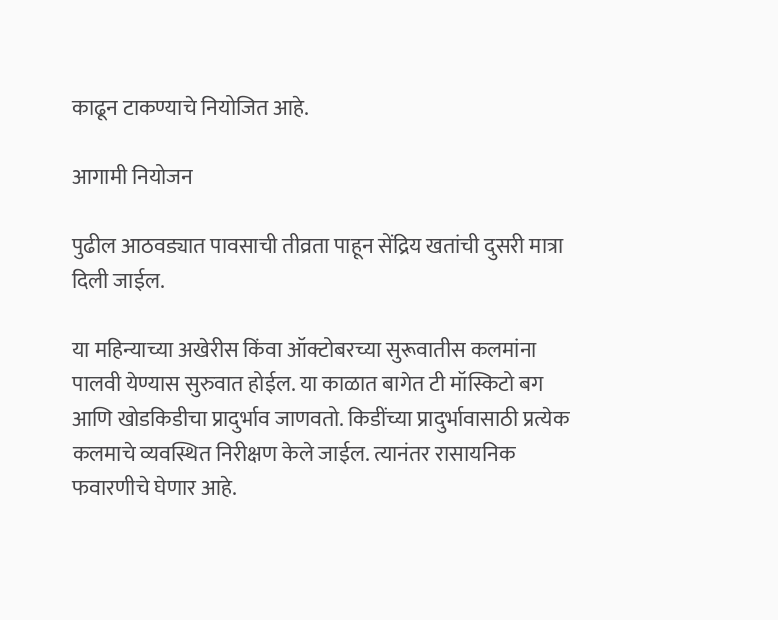काढून टाकण्याचे नियोजित आहे.

आगामी नियोजन

पुढील आठवड्यात पावसाची तीव्रता पाहून सेंद्रिय खतांची दुसरी मात्रा दिली जाईल.

या महिन्याच्या अखेरीस किंवा ऑक्टोबरच्या सुरूवातीस कलमांना पालवी येण्यास सुरुवात होईल. या काळात बागेत टी मॉस्किटो बग आणि खोडकिडीचा प्रादुर्भाव जाणवतो. किडींच्या प्रादुर्भावासाठी प्रत्येक कलमाचे व्यवस्थित निरीक्षण केले जाईल. त्यानंतर रासायनिक फवारणीचे घेणार आहे.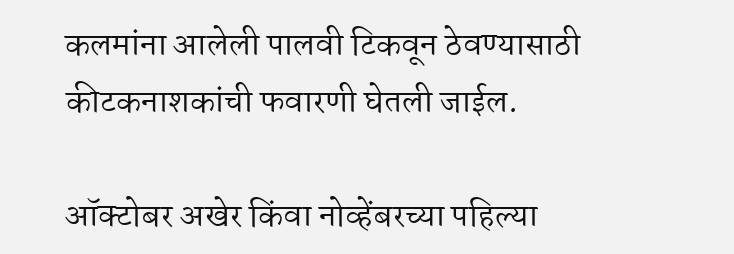कलमांना आलेली पालवी टिकवून ठेवण्यासाठी कीटकनाशकांची फवारणी घेतली जाईल.

ऑक्टोबर अखेर किंवा नोव्हेंबरच्या पहिल्या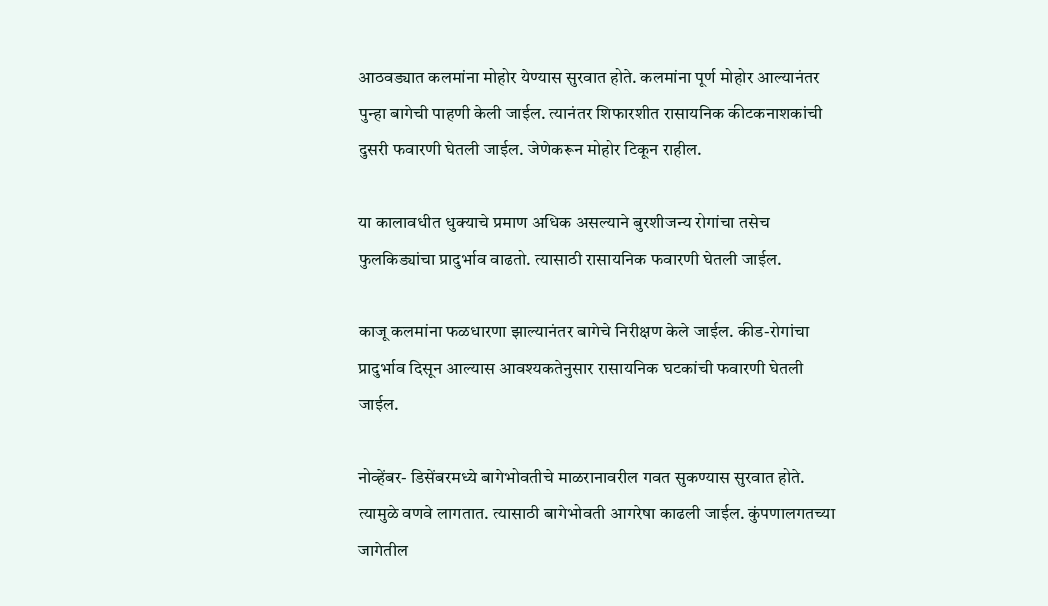आठवड्यात कलमांना मोहोर येण्यास सुरवात होते. कलमांना पूर्ण मोहोर आल्यानंतर पुन्हा बागेची पाहणी केली जाईल. त्यानंतर शिफारशीत रासायनिक कीटकनाशकांची दुसरी फवारणी घेतली जाईल. जेणेकरून मोहोर टिकून राहील.

या कालावधीत धुक्याचे प्रमाण अधिक असल्याने बुरशीजन्य रोगांचा तसेच फुलकिड्यांचा प्रादुर्भाव वाढतो. त्यासाठी रासायनिक फवारणी घेतली जाईल.

काजू कलमांना फळधारणा झाल्यानंतर बागेचे निरीक्षण केले जाईल. कीड-रोगांचा प्रादुर्भाव दिसून आल्यास आवश्यकतेनुसार रासायनिक घटकांची फवारणी घेतली जाईल.

नोव्हेंबर- डिसेंबरमध्ये बागेभोवतीचे माळरानावरील गवत सुकण्यास सुरवात होते. त्यामुळे वणवे लागतात. त्यासाठी बागेभोवती आगरेषा काढली जाईल. कुंपणालगतच्या जागेतील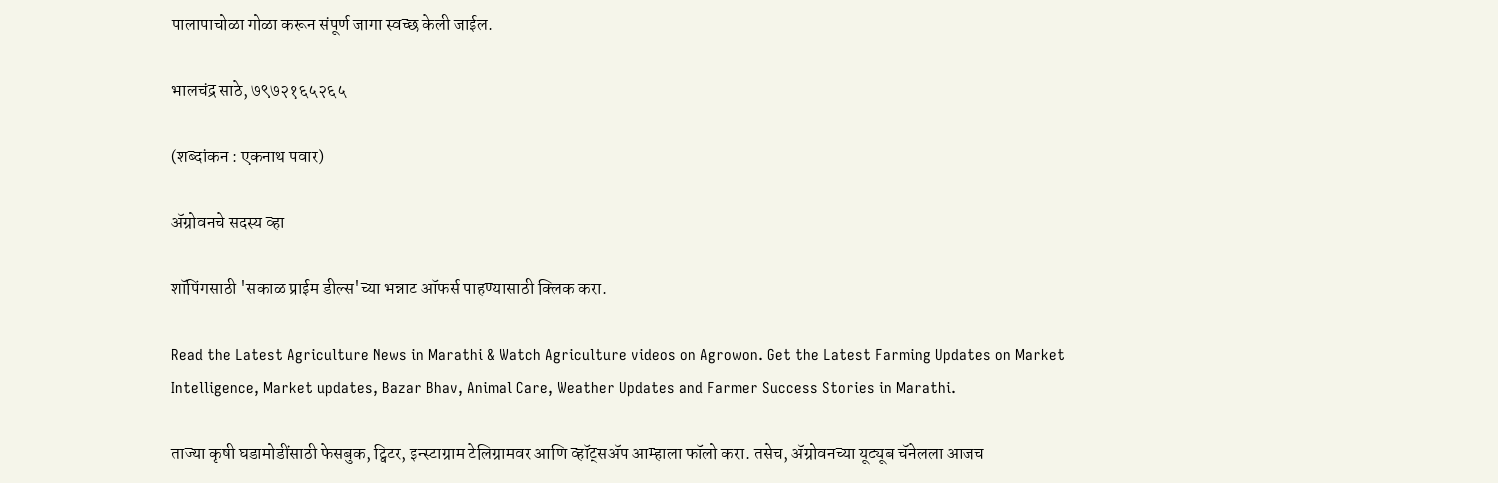पालापाचोळा गोळा करून संपूर्ण जागा स्वच्छ केली जाईल.

भालचंद्र साठे, ७९७२१६५२६५

(शब्दांकन : एकनाथ पवार)

ॲग्रोवनचे सदस्य व्हा

शॉपिंगसाठी 'सकाळ प्राईम डील्स'च्या भन्नाट ऑफर्स पाहण्यासाठी क्लिक करा.

Read the Latest Agriculture News in Marathi & Watch Agriculture videos on Agrowon. Get the Latest Farming Updates on Market Intelligence, Market updates, Bazar Bhav, Animal Care, Weather Updates and Farmer Success Stories in Marathi.

ताज्या कृषी घडामोडींसाठी फेसबुक, ट्विटर, इन्स्टाग्राम टेलिग्रामवर आणि व्हॉट्सॲप आम्हाला फॉलो करा. तसेच, ॲग्रोवनच्या यूट्यूब चॅनेलला आजच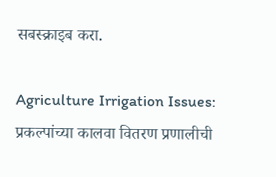सबस्क्राइब करा.

Agriculture Irrigation Issues: प्रकल्पांच्या कालवा वितरण प्रणालीची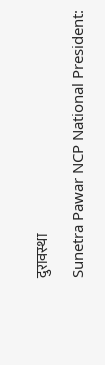दुरावस्था

Sunetra Pawar NCP National President: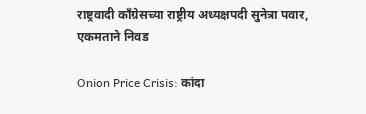राष्ट्रवादी काँग्रेसच्या राष्ट्रीय अध्यक्षपदी सुनेत्रा पवार, एकमताने निवड

Onion Price Crisis: कांदा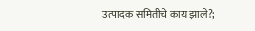उत्पादक समितीचे काय झाले?;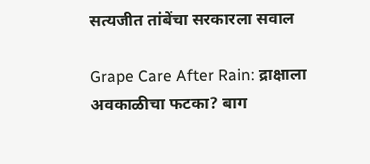सत्यजीत तांबेंचा सरकारला सवाल

Grape Care After Rain: द्राक्षाला अवकाळीचा फटका? बाग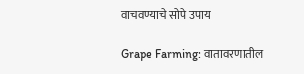वाचवण्याचे सोपे उपाय

Grape Farming: वातावरणातील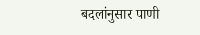बदलांनुसार पाणी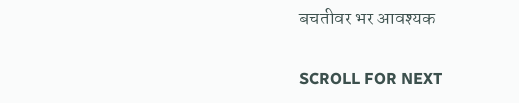बचतीवर भर आवश्यक

SCROLL FOR NEXT